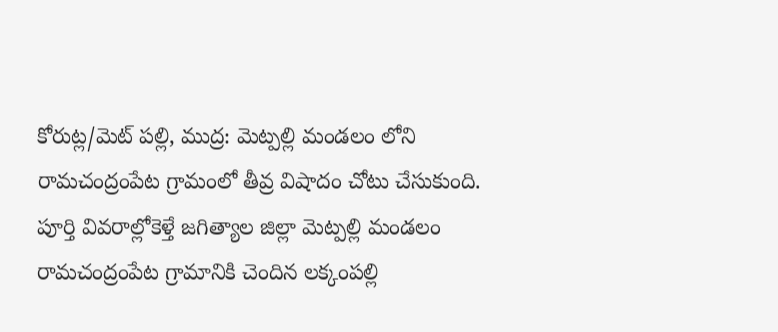కోరుట్ల/మెట్ పల్లి, ముద్ర: మెట్పల్లి మండలం లోని రామచంద్రంపేట గ్రామంలో తీవ్ర విషాదం చోటు చేసుకుంది. పూర్తి వివరాల్లోకెళ్తే జగిత్యాల జిల్లా మెట్పల్లి మండలం రామచంద్రంపేట గ్రామానికి చెందిన లక్కంపల్లి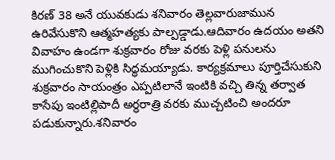కిరణ్ 38 అనే యువకుడు శనివారం తెల్లవారుజామున ఉరివేసుకొని ఆత్మహత్యకు పాల్పడ్డాడు.ఆదివారం ఉదయం అతని వివాహం ఉండగా శుక్రవారం రోజు వరకు పెళ్లి పనులను ముగించుకొని పెళ్లికి సిద్ధమయ్యాడు. కార్యక్రమాలు పూర్తిచేసుకుని శుక్రవారం సాయంత్రం ఎప్పటిలానే ఇంటికి వచ్చి తిన్న తర్వాత కాసేపు ఇంటిల్లిపాదీ అర్థరాత్రి వరకు ముచ్చటించి అందరూ పడుకున్నారు.శనివారం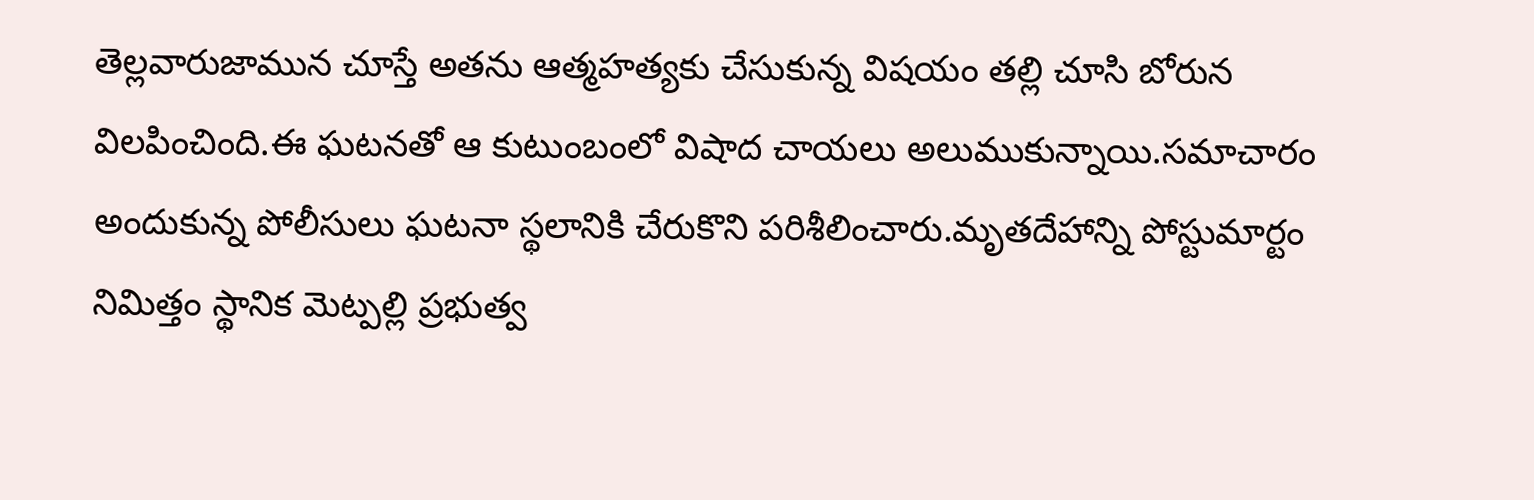తెల్లవారుజామున చూస్తే అతను ఆత్మహత్యకు చేసుకున్న విషయం తల్లి చూసి బోరున విలపించింది.ఈ ఘటనతో ఆ కుటుంబంలో విషాద చాయలు అలుముకున్నాయి.సమాచారం అందుకున్న పోలీసులు ఘటనా స్థలానికి చేరుకొని పరిశీలించారు.మృతదేహాన్ని పోస్టుమార్టం నిమిత్తం స్థానిక మెట్పల్లి ప్రభుత్వ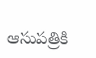ఆసుపత్రికి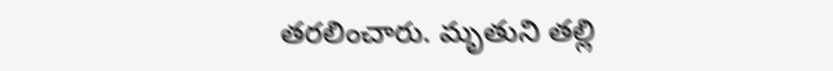తరలించారు. మృతుని తల్లి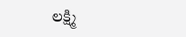లక్ష్మి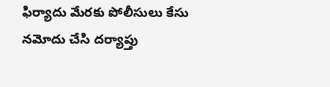ఫిర్యాదు మేరకు పోలీసులు కేసు నమోదు చేసి దర్యాప్తు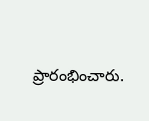ప్రారంభించారు.